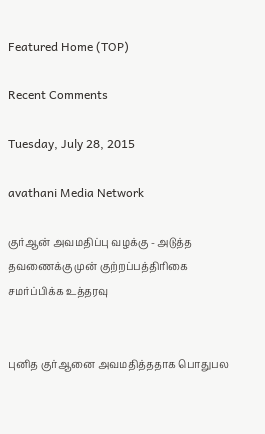Featured Home (TOP)

Recent Comments

Tuesday, July 28, 2015

avathani Media Network

குர்ஆன் அவமதிப்பு வழக்கு - அடுத்த தவணைக்கு முன் குற்றப்பத்திரிகை சமர்ப்பிக்க உத்தரவு


புனித குர்ஆனை அவமதித்ததாக பொதுபல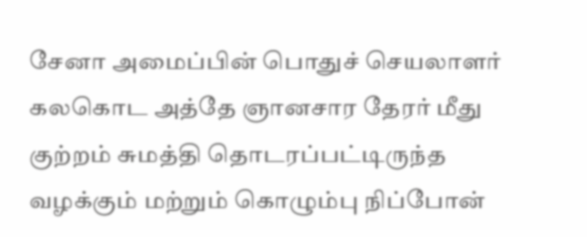சேனா அமைப்பின் பொதுச் செயலாளர் கலகொட அத்தே ஞானசார தேரர் மீது குற்றம் சுமத்தி தொடரப்பட்டிருந்த வழக்கும் மற்றும் கொழும்பு நிப்போன்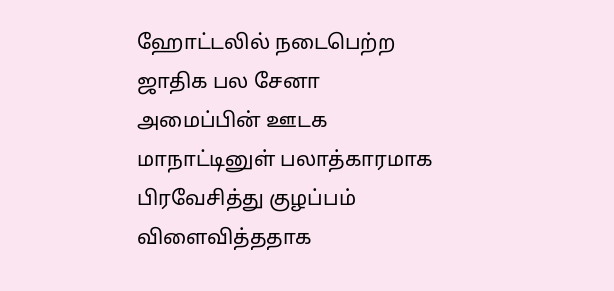ஹோட்டலில் நடைபெற்ற ஜாதிக பல சேனா அமைப்பின் ஊடக மாநாட்டினுள் பலாத்காரமாக பிரவேசித்து குழப்பம் விளைவித்ததாக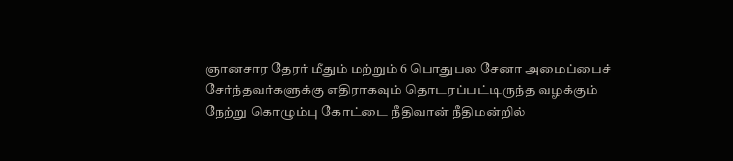ஞானசார தேரர் மீதும் மற்றும் 6 பொதுபல சேனா அமைப்பைச் சேர்ந்தவர்களுக்கு எதிராகவும் தொடரப்பட்டிருந்த வழக்கும் நேற்று கொழும்பு கோட்டை நீதிவான் நீதிமன்றில்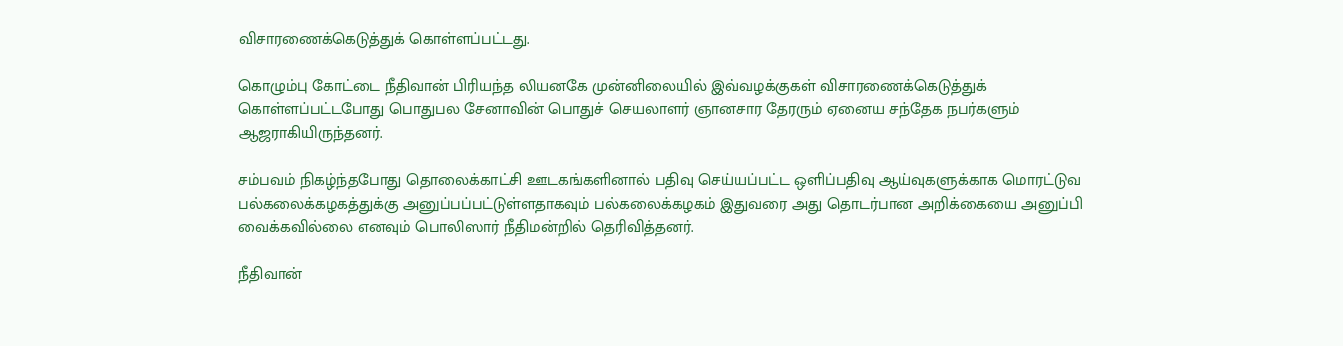விசாரணைக்கெடுத்துக் கொள்ளப்பட்டது.

கொழும்பு கோட்டை நீதிவான் பிரியந்த லியனகே முன்னிலையில் இவ்வழக்குகள் விசாரணைக்கெடுத்துக் கொள்ளப்பட்டபோது பொதுபல சேனாவின் பொதுச் செயலாளர் ஞானசார தேரரும் ஏனைய சந்தேக நபர்களும் ஆஜராகியிருந்தனர்.

சம்பவம் நிகழ்ந்தபோது தொலைக்காட்சி ஊடகங்களினால் பதிவு செய்யப்பட்ட ஒளிப்பதிவு ஆய்வுகளுக்காக மொரட்டுவ பல்கலைக்கழகத்துக்கு அனுப்பப்பட்டுள்ளதாகவும் பல்கலைக்கழகம் இதுவரை அது தொடர்பான அறிக்கையை அனுப்பி வைக்கவில்லை எனவும் பொலிஸார் நீதிமன்றில் தெரிவித்தனர்.

நீதிவான்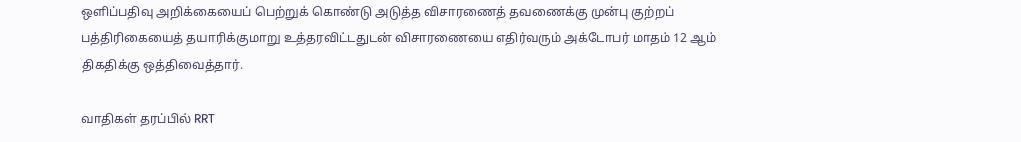ஒளிப்பதிவு அறிக்கையைப் பெற்றுக் கொண்டு அடுத்த விசாரணைத் தவணைக்கு முன்பு குற்றப் பத்திரிகையைத் தயாரிக்குமாறு உத்தரவிட்டதுடன் விசாரணையை எதிர்வரும் அக்டோபர் மாதம் 12 ஆம் திகதிக்கு ஒத்திவைத்தார்.

வாதிகள் தரப்பில் RRT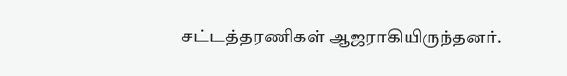சட்டத்தரணிகள் ஆஜராகியிருந்தனர்.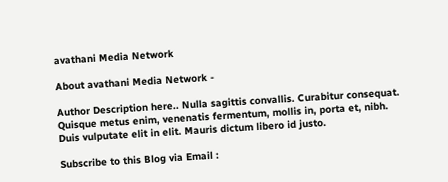avathani Media Network

About avathani Media Network -

Author Description here.. Nulla sagittis convallis. Curabitur consequat. Quisque metus enim, venenatis fermentum, mollis in, porta et, nibh. Duis vulputate elit in elit. Mauris dictum libero id justo.

Subscribe to this Blog via Email :